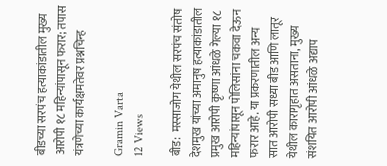बीडच्या सरपंच हत्याकांडातील मुख्य आरोपी १८ महिन्यांपासून फरार; तपास यंत्रणेच्या कार्यक्षमतेवर प्रश्नचिन्ह

Gramin Varta
12 Views

बीड:  मस्साजोग येथील सरपंच संतोष देशमुख यांच्या अमानुष हत्याकांडातील प्रमुख आरोपी कृष्णा आंधळे गेल्या १८ महिन्यांपासून पोलिसांना चकवा देऊन फरार आहे. या प्रकरणातील अन्य सात आरोपी सध्या बीड आणि लातूर येथील कारागृहात असताना, मुख्य संशयित आरोपी आंधळे अद्याप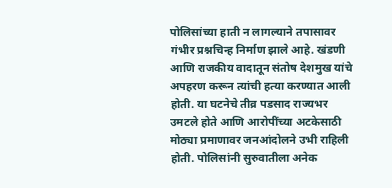पोलिसांच्या हाती न लागल्याने तपासावर गंभीर प्रश्नचिन्ह निर्माण झाले आहे. खंडणी आणि राजकीय वादातून संतोष देशमुख यांचे अपहरण करून त्यांची हत्या करण्यात आली होती. या घटनेचे तीव्र पडसाद राज्यभर उमटले होते आणि आरोपींच्या अटकेसाठी मोठ्या प्रमाणावर जनआंदोलने उभी राहिली होती. पोलिसांनी सुरुवातीला अनेक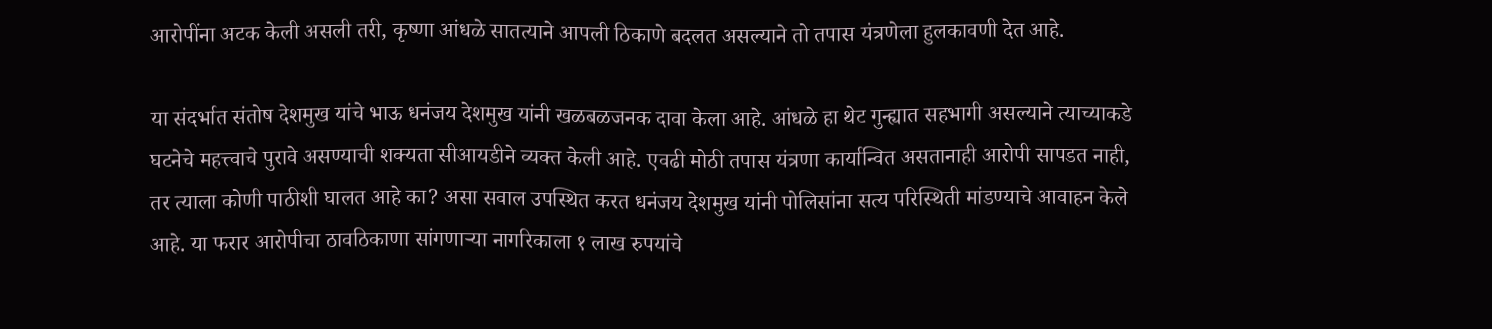आरोपींना अटक केली असली तरी, कृष्णा आंधळे सातत्याने आपली ठिकाणे बदलत असल्याने तो तपास यंत्रणेला हुलकावणी देत आहे.

या संदर्भात संतोष देशमुख यांचे भाऊ धनंजय देशमुख यांनी खळबळजनक दावा केला आहे. आंधळे हा थेट गुन्ह्यात सहभागी असल्याने त्याच्याकडे घटनेचे महत्त्वाचे पुरावे असण्याची शक्यता सीआयडीने व्यक्त केली आहे. एवढी मोठी तपास यंत्रणा कार्यान्वित असतानाही आरोपी सापडत नाही, तर त्याला कोणी पाठीशी घालत आहे का? असा सवाल उपस्थित करत धनंजय देशमुख यांनी पोलिसांना सत्य परिस्थिती मांडण्याचे आवाहन केले आहे. या फरार आरोपीचा ठावठिकाणा सांगणाऱ्या नागरिकाला १ लाख रुपयांचे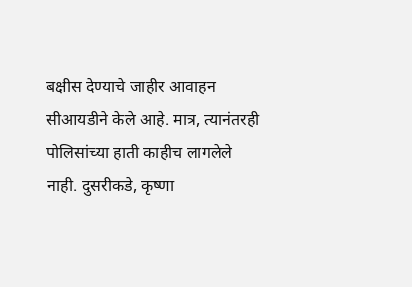बक्षीस देण्याचे जाहीर आवाहन सीआयडीने केले आहे. मात्र, त्यानंतरही पोलिसांच्या हाती काहीच लागलेले नाही. दुसरीकडे, कृष्णा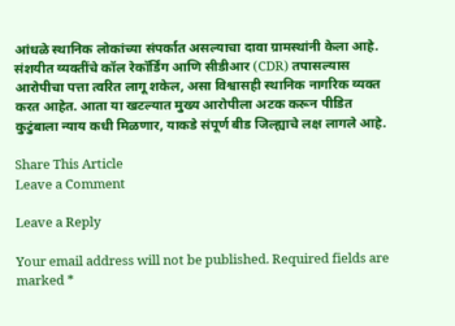आंधळे स्थानिक लोकांच्या संपर्कात असल्याचा दावा ग्रामस्थांनी केला आहे. संशयीत व्यक्तींचे कॉल रेकॉर्डिंग आणि सीडीआर (CDR) तपासल्यास आरोपीचा पत्ता त्वरित लागू शकेल, असा विश्वासही स्थानिक नागरिक व्यक्त करत आहेत. आता या खटल्यात मुख्य आरोपीला अटक करून पीडित कुटुंबाला न्याय कधी मिळणार, याकडे संपूर्ण बीड जिल्ह्याचे लक्ष लागले आहे.

Share This Article
Leave a Comment

Leave a Reply

Your email address will not be published. Required fields are marked *